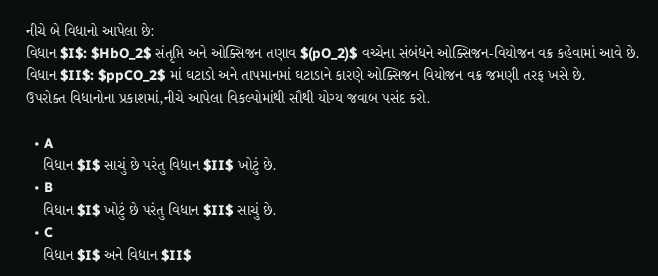નીચે બે વિધાનો આપેલા છે:
વિધાન $I$: $HbO_2$ સંતૃપ્તિ અને ઓક્સિજન તણાવ $(pO_2)$ વચ્ચેના સંબંધને ઓક્સિજન-વિયોજન વક્ર કહેવામાં આવે છે.
વિધાન $II$: $ppCO_2$ માં ઘટાડો અને તાપમાનમાં ઘટાડાને કારણે ઓક્સિજન વિયોજન વક્ર જમણી તરફ ખસે છે.
ઉપરોક્ત વિધાનોના પ્રકાશમાં,નીચે આપેલા વિકલ્પોમાંથી સૌથી યોગ્ય જવાબ પસંદ કરો.

  • A
    વિધાન $I$ સાચું છે પરંતુ વિધાન $II$ ખોટું છે.
  • B
    વિધાન $I$ ખોટું છે પરંતુ વિધાન $II$ સાચું છે.
  • C
    વિધાન $I$ અને વિધાન $II$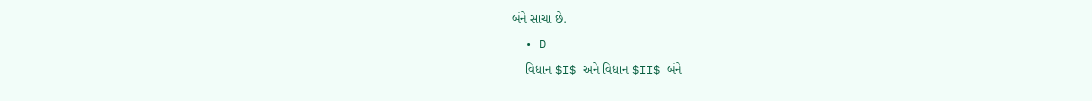બંને સાચા છે.
  • D
    વિધાન $I$ અને વિધાન $II$ બંને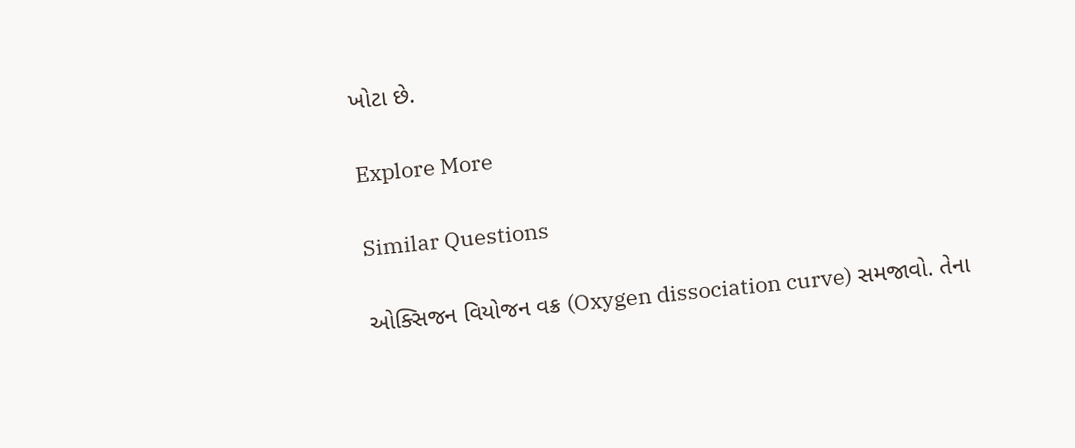ખોટા છે.

Explore More

Similar Questions

ઓક્સિજન વિયોજન વક્ર (Oxygen dissociation curve) સમજાવો. તેના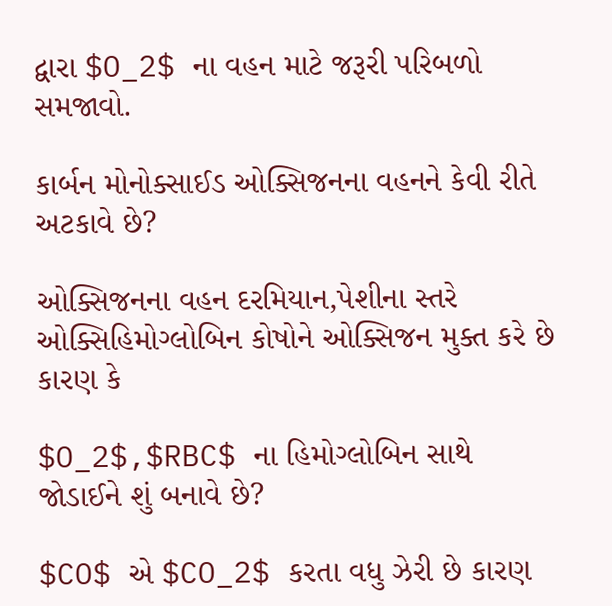દ્વારા $O_2$ ના વહન માટે જરૂરી પરિબળો સમજાવો.

કાર્બન મોનોક્સાઈડ ઓક્સિજનના વહનને કેવી રીતે અટકાવે છે?

ઓક્સિજનના વહન દરમિયાન,પેશીના સ્તરે ઓક્સિહિમોગ્લોબિન કોષોને ઓક્સિજન મુક્ત કરે છે કારણ કે

$O_2$,$RBC$ ના હિમોગ્લોબિન સાથે જોડાઈને શું બનાવે છે?

$CO$ એ $CO_2$ કરતા વધુ ઝેરી છે કારણ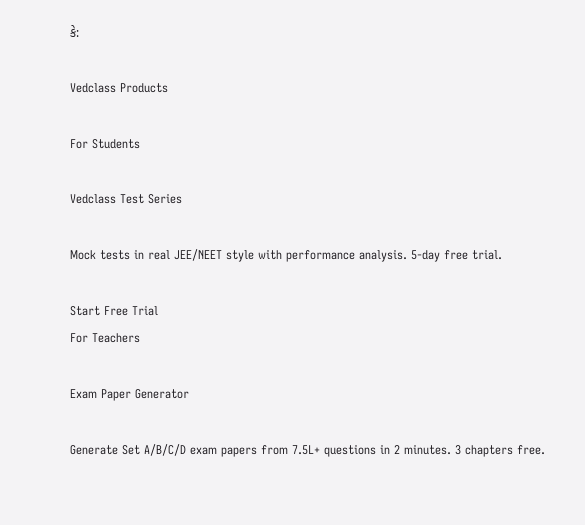કે:

Vedclass Products

For Students

Vedclass Test Series

Mock tests in real JEE/NEET style with performance analysis. 5-day free trial.

Start Free Trial
For Teachers

Exam Paper Generator

Generate Set A/B/C/D exam papers from 7.5L+ questions in 2 minutes. 3 chapters free.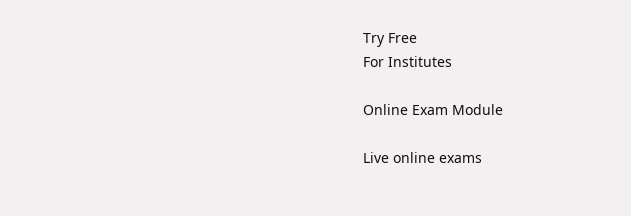Try Free
For Institutes

Online Exam Module

Live online exams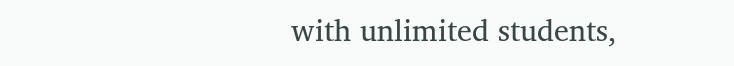with unlimited students,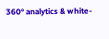360° analytics & white-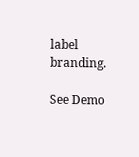label branding.

See Demo